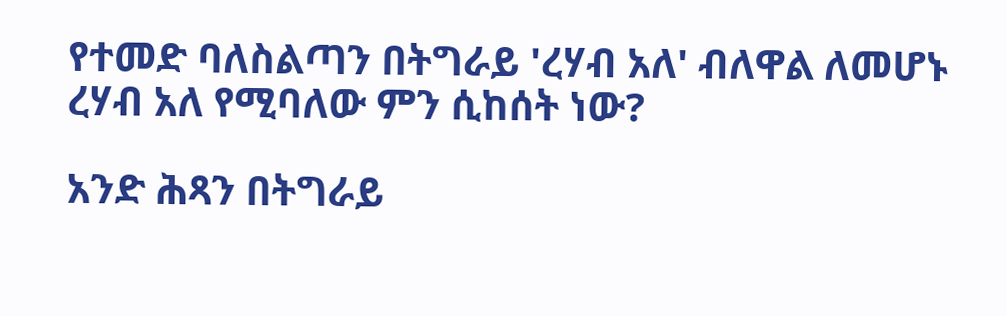የተመድ ባለስልጣን በትግራይ 'ረሃብ አለ' ብለዋል ለመሆኑ ረሃብ አለ የሚባለው ምን ሲከሰት ነው?

አንድ ሕጻን በትግራይ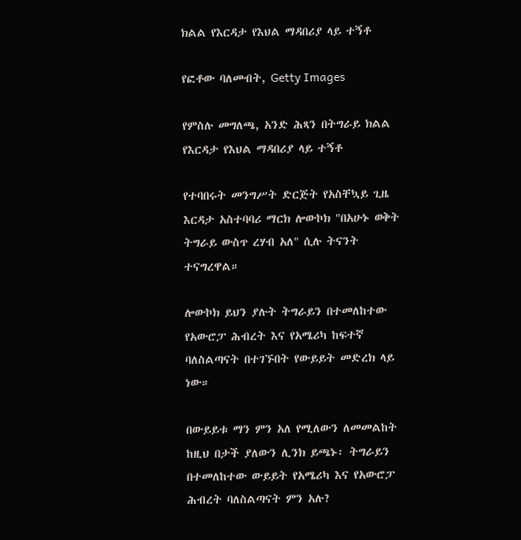ክልል የእርዳታ የእህል ማዳበሪያ ላይ ተኝቶ

የፎቶው ባለመብት, Getty Images

የምስሉ መግለጫ, አንድ ሕጻን በትግራይ ክልል የእርዳታ የእህል ማዳበሪያ ላይ ተኝቶ

የተባበሩት መንግሥት ድርጅት የአስቸኳይ ጊዜ እርዳታ አስተባባሪ ማርክ ሎውኮክ "በአሁኑ ወቅት ትግራይ ውስጥ ረሃብ አለ" ሲሉ ትናንት ተናግረዋል።

ሎውኮክ ይህን ያሉት ትግራይን በተመለከተው የአውሮፓ ሕብረት እና የአሜሪካ ከፍተኛ ባለስልጣናት በተገኙበት የውይይት መድረክ ላይ ነው።

በውይይቱ ማን ምን አለ የሚለውን ለመመልከት ከዚህ በታች ያለውን ሊንክ ይጫኑ፡ ትግራይን በተመለከተው ውይይት የአሜሪካ እና የአውሮፓ ሕብረት ባለስልጣናት ምን አሉ?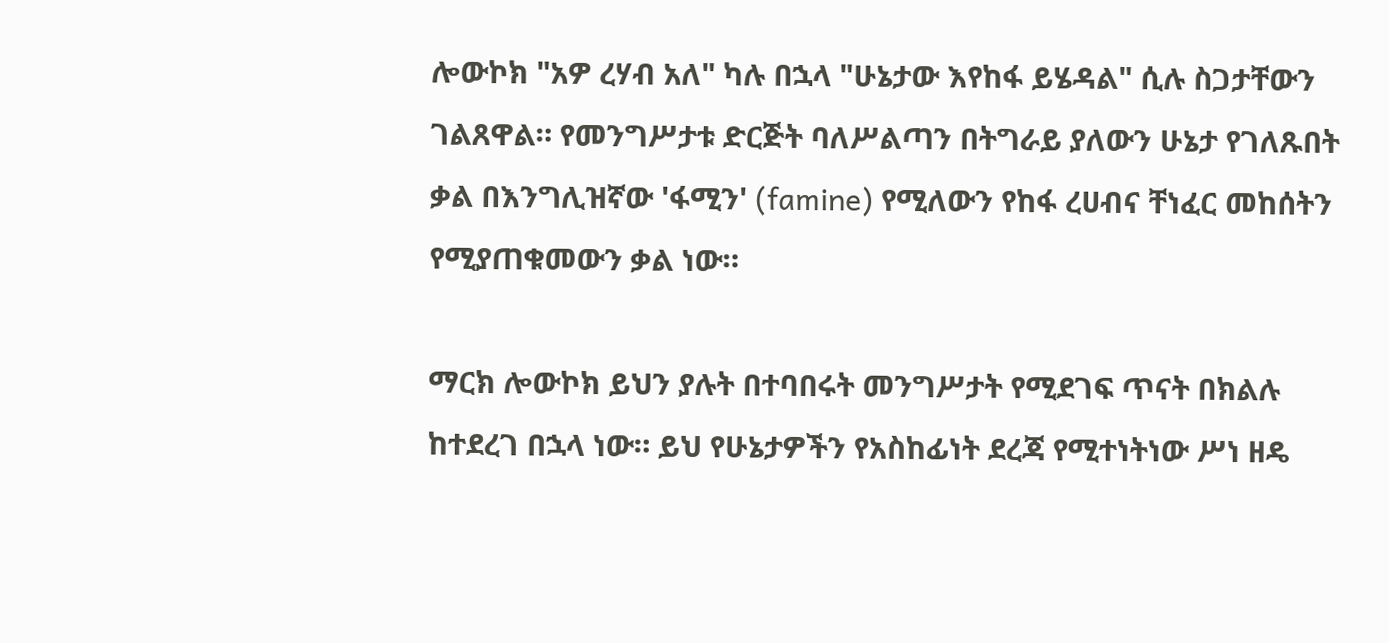ሎውኮክ "አዎ ረሃብ አለ" ካሉ በኋላ "ሁኔታው እየከፋ ይሄዳል" ሲሉ ስጋታቸውን ገልጸዋል። የመንግሥታቱ ድርጅት ባለሥልጣን በትግራይ ያለውን ሁኔታ የገለጹበት ቃል በእንግሊዝኛው 'ፋሚን' (famine) የሚለውን የከፋ ረሀብና ቸነፈር መከሰትን የሚያጠቁመውን ቃል ነው።

ማርክ ሎውኮክ ይህን ያሉት በተባበሩት መንግሥታት የሚደገፍ ጥናት በክልሉ ከተደረገ በኋላ ነው። ይህ የሁኔታዎችን የአስከፊነት ደረጃ የሚተነትነው ሥነ ዘዴ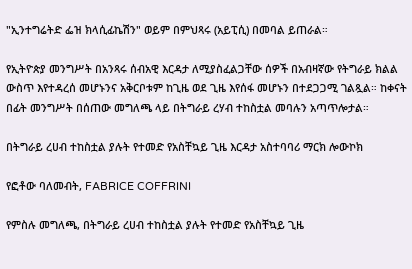"ኢንተግሬትድ ፌዝ ክላሲፊኬሽን" ወይም በምህጻሩ (አይፒሲ) በመባል ይጠራል።

የኢትዮጵያ መንግሥት በአንጻሩ ሰብአዊ እርዳታ ለሚያስፈልጋቸው ሰዎች በአብዛኛው የትግራይ ክልል ውስጥ እየተዳረሰ መሆኑንና አቅርቦቱም ከጊዜ ወደ ጊዜ እየሰፋ መሆኑን በተደጋጋሚ ገልጿል። ከቀናት በፊት መንግሥት በሰጠው መግለጫ ላይ በትግራይ ረሃብ ተከስቷል መባሉን አጣጥሎታል።

በትግራይ ረሀብ ተከስቷል ያሉት የተመድ የአስቸኳይ ጊዜ እርዳታ አስተባባሪ ማርክ ሎውኮክ

የፎቶው ባለመብት, FABRICE COFFRINI

የምስሉ መግለጫ, በትግራይ ረሀብ ተከስቷል ያሉት የተመድ የአስቸኳይ ጊዜ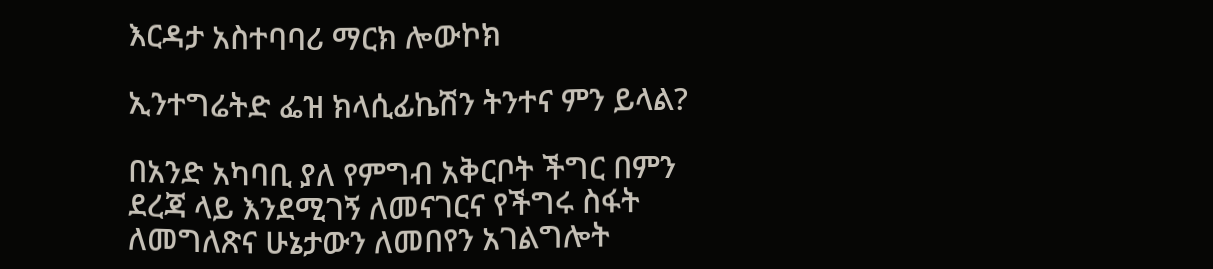እርዳታ አስተባባሪ ማርክ ሎውኮክ

ኢንተግሬትድ ፌዝ ክላሲፊኬሽን ትንተና ምን ይላል?

በአንድ አካባቢ ያለ የምግብ አቅርቦት ችግር በምን ደረጃ ላይ እንደሚገኝ ለመናገርና የችግሩ ስፋት ለመግለጽና ሁኔታውን ለመበየን አገልግሎት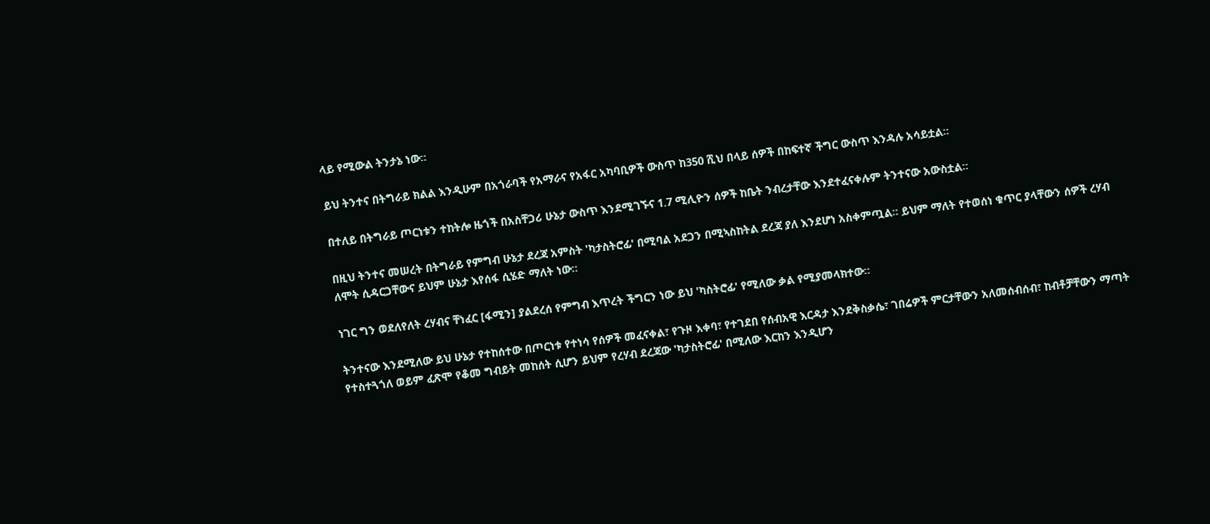ላይ የሚውል ትንታኔ ነው።

ይህ ትንተና በትግራይ ክልል እንዲሁም በአጎራባች የአማራና የአፋር አካባቢዎች ውስጥ ከ350 ሺህ በላይ ሰዎች በከፍተኛ ችግር ውስጥ እንዳሉ አሳይቷል።

በተለይ በትግራይ ጦርነቱን ተከትሎ ዜጎች በአስቸጋሪ ሁኔታ ውስጥ እንደሚገኙና 1.7 ሚሊዮን ሰዎች ከቤት ንብረታቸው እንደተፈናቀሉም ትንተናው አውስቷል።

በዚህ ትንተና መሠረት በትግራይ የምግብ ሁኔታ ደረጃ አምስት 'ካታስትሮፊ' በሚባል አደጋን በሚኣስከትል ደረጃ ያለ እንደሆነ አስቀምጧል። ይህም ማለት የተወሰነ ቁጥር ያላቸውን ሰዎች ረሃብ ለሞት ሲዳርጋቸውና ይህም ሁኔታ እየሰፋ ሲሄድ ማለት ነው።

ነገር ግን ወደለየለት ረሃብና ቸነፈር [ፋሚን] ያልደረሰ የምግብ እጥረት ችግርን ነው ይህ 'ካስትሮፊ' የሚለው ቃል የሚያመላክተው።

ትንተናው እንደሚለው ይህ ሁኔታ የተከሰተው በጦርነቱ የተነሳ የሰዎች መፈናቀል፣ የጉዞ እቀባ፣ የተገደበ የሰብአዊ እርዳታ እንደቅስቃሴ፣ ገበሬዎች ምርታቸውን አለመሰብሰብ፣ ከብቶቻቸውን ማጣት የተስተጓጎለ ወይም ፈጽሞ የቆመ ግብይት መከሰት ሲሆን ይህም የረሃብ ደረጃው 'ካታስትሮፊ' በሚለው እርከን እንዲሆን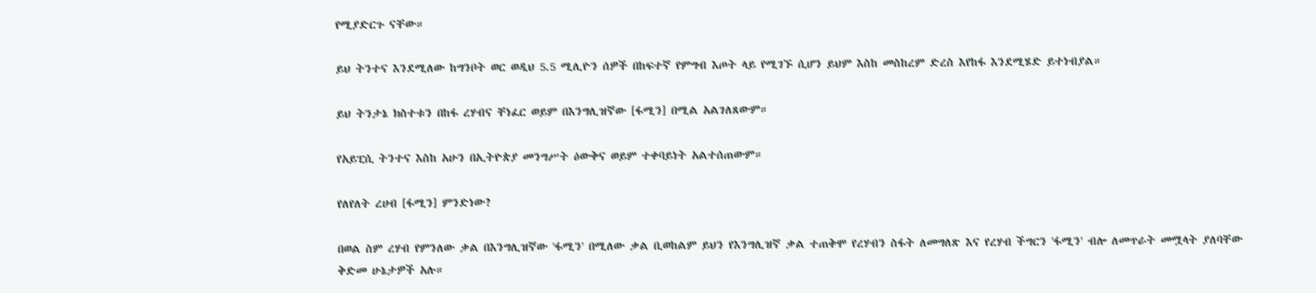የሚያድርጉ ናቸው።

ይህ ትንተና እንደሚለው ከግንቦት ወር ወዲህ 5.5 ሚሊዮን ሰዎች በከፍተኛ የምግብ እጦት ላይ የሚገኙ ሲሆን ይህም እስከ መስከረም ድረስ እየከፋ እንደሚሄድ ይተነብያል።

ይህ ትንታኔ ክስተቱን በከፋ ረሃብና ቸነፈር ወይም በእንግሊዝኛው [ፋሚን] በሚል አልገለጸውም።

የአይፒሲ ትንተና እስከ አሁን በኢትዮጵያ መንግሥት ዕውቅና ወይም ተቀባይነት አልተሰጠውም።

የለየለት ረሀብ [ፋሚን] ምንድነው?

በወል ስም ረሃብ የምንለው ቃል በእንግሊዝኛው 'ፋሚን' በሚለው ቃል ቢወከልም ይህን የእንግሊዝኛ ቃል ተጠቅሞ የረሃብን ስፋት ለመግለጽ እና የረሃብ ችግርን 'ፋሚን' ብሎ ለመጥራት መሟላት ያለባቸው ቅድመ ሁኔታዎች አሉ።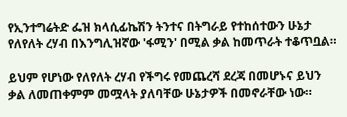የኢንተግሬትድ ፌዝ ክላሲፊኬሽን ትንተና በትግራይ የተከሰተውን ሁኔታ የለየለት ረሃብ በእንግሊዝኛው 'ፋሚን' በሚል ቃል ከመጥራት ተቆጥቧል።

ይህም የሆነው የለየለት ረሃብ የችግሩ የመጨረሻ ደረጃ በመሆኑና ይህን ቃል ለመጠቀምም መሟላት ያለባቸው ሁኔታዎች በመኖራቸው ነው።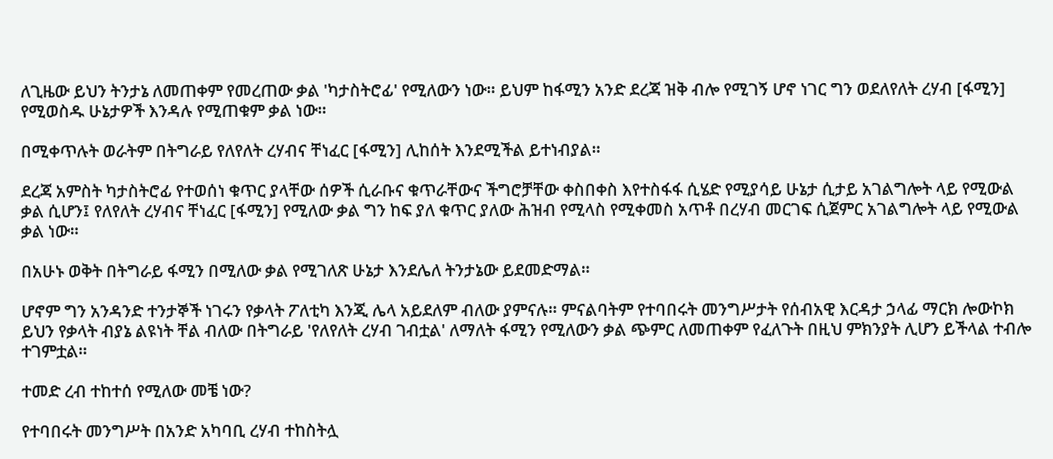ለጊዜው ይህን ትንታኔ ለመጠቀም የመረጠው ቃል 'ካታስትሮፊ' የሚለውን ነው። ይህም ከፋሚን አንድ ደረጃ ዝቅ ብሎ የሚገኝ ሆኖ ነገር ግን ወደለየለት ረሃብ [ፋሚን] የሚወስዱ ሁኔታዎች እንዳሉ የሚጠቁም ቃል ነው።

በሚቀጥሉት ወራትም በትግራይ የለየለት ረሃብና ቸነፈር [ፋሚን] ሊከሰት እንደሚችል ይተነብያል።

ደረጃ አምስት ካታስትሮፊ የተወሰነ ቁጥር ያላቸው ሰዎች ሲራቡና ቁጥራቸውና ችግሮቻቸው ቀስበቀስ እየተስፋፋ ሲሄድ የሚያሳይ ሁኔታ ሲታይ አገልግሎት ላይ የሚውል ቃል ሲሆን፤ የለየለት ረሃብና ቸነፈር [ፋሚን] የሚለው ቃል ግን ከፍ ያለ ቁጥር ያለው ሕዝብ የሚላስ የሚቀመስ አጥቶ በረሃብ መርገፍ ሲጀምር አገልግሎት ላይ የሚውል ቃል ነው።

በአሁኑ ወቅት በትግራይ ፋሚን በሚለው ቃል የሚገለጽ ሁኔታ እንደሌለ ትንታኔው ይደመድማል።

ሆኖም ግን አንዳንድ ተንታኞች ነገሩን የቃላት ፖለቲካ እንጂ ሌላ አይደለም ብለው ያምናሉ። ምናልባትም የተባበሩት መንግሥታት የሰብአዊ እርዳታ ኃላፊ ማርክ ሎውኮክ ይህን የቃላት ብያኔ ልዩነት ቸል ብለው በትግራይ 'የለየለት ረሃብ ገብቷል' ለማለት ፋሚን የሚለውን ቃል ጭምር ለመጠቀም የፈለጉት በዚህ ምክንያት ሊሆን ይችላል ተብሎ ተገምቷል።

ተመድ ረብ ተከተሰ የሚለው መቼ ነው?

የተባበሩት መንግሥት በአንድ አካባቢ ረሃብ ተከስትሏ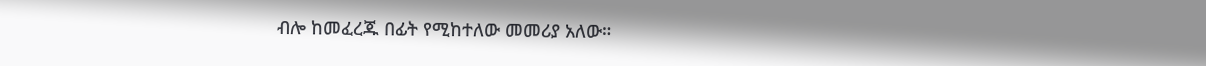ብሎ ከመፈረጁ በፊት የሚከተለው መመሪያ አለው።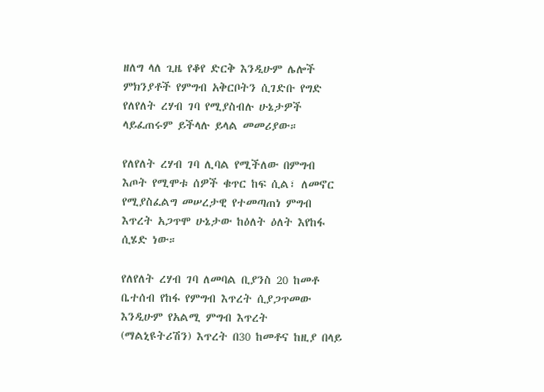ዘለግ ላለ ጊዜ የቆየ ድርቅ እንዲሁም ሌሎች ምክንያቶች የምግብ አቅርቦትን ሲገድቡ የግድ የለየለት ረሃብ ገባ የሚያስብሉ ሁኔታዎች ላይፈጠሩም ይችላሉ ይላል መመሪያው።

የለየለት ረሃብ ገባ ሊባል የሚችለው በምግብ እጦት የሚሞቱ ሰዎች ቁጥር ከፍ ሲል፣ ለመኖር የሚያስፈልግ መሠረታዊ የተመጣጠነ ምግብ እጥረት አጋጥሞ ሁኔታው ከዕለት ዕለት እየከፋ ሲሄድ ነው።

የለየለት ረሃብ ገባ ለመባል ቢያንስ 20 ከመቶ ቤተሰብ የከፋ የምግብ እጥረት ሲያጋጥመው እንዲሁም የአልሚ ምግብ እጥረት (ማልኒዩትሪሽን) እጥረት በ30 ከመቶና ከዚያ በላይ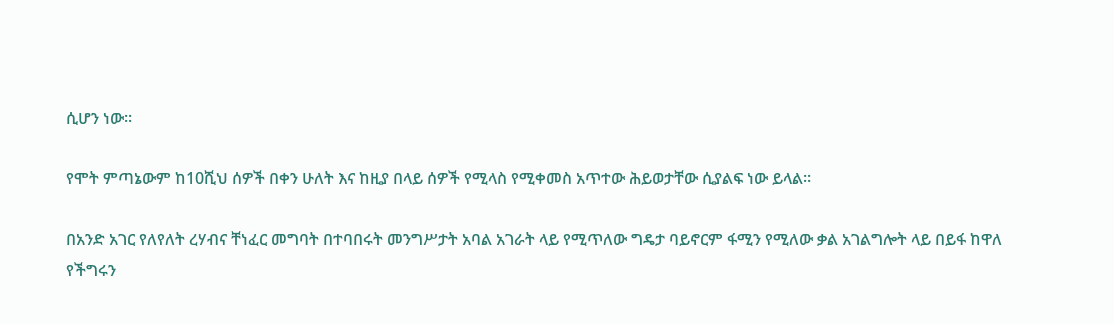ሲሆን ነው።

የሞት ምጣኔውም ከ10ሺህ ሰዎች በቀን ሁለት እና ከዚያ በላይ ሰዎች የሚላስ የሚቀመስ አጥተው ሕይወታቸው ሲያልፍ ነው ይላል።

በአንድ አገር የለየለት ረሃብና ቸነፈር መግባት በተባበሩት መንግሥታት አባል አገራት ላይ የሚጥለው ግዴታ ባይኖርም ፋሚን የሚለው ቃል አገልግሎት ላይ በይፋ ከዋለ የችግሩን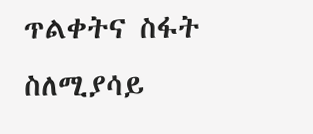ጥልቀትና ስፋት ስለሚያሳይ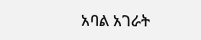አባል አገራት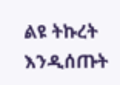ልዩ ትኩረት እንዲሰጡት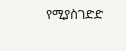የሚያስገድድ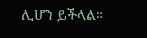ሊሆን ይችላል።